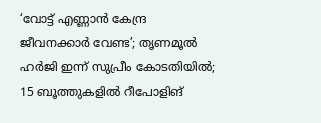‘വോട്ട് എണ്ണാന്‍ കേന്ദ്ര ജീവനക്കാര്‍ വേണ്ട’; തൃണമൂല്‍ ഹര്‍ജി ഇന്ന് സുപ്രീം കോടതിയില്‍; 15 ബൂത്തുകളില്‍ റീപോളിങ്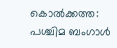കൊല്‍ക്കത്ത: പശ്ചിമ ബംഗാള്‍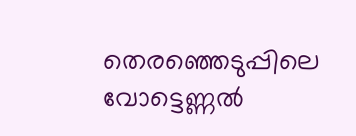തെരഞ്ഞെടുപ്പിലെ വോട്ടെണ്ണല്‍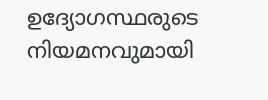ഉദ്യോഗസ്ഥരുടെ നിയമനവുമായി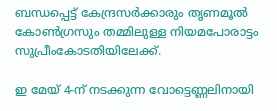ബന്ധപ്പെട്ട് കേന്ദ്രസര്‍ക്കാരും തൃണമൂല്‍ കോണ്‍ഗ്രസും തമ്മിലുള്ള നിയമപോരാട്ടം സുപ്രീംകോടതിയിലേക്ക്.

ഇ മേയ് 4-ന് നടക്കുന്ന വോട്ടെണ്ണലിനായി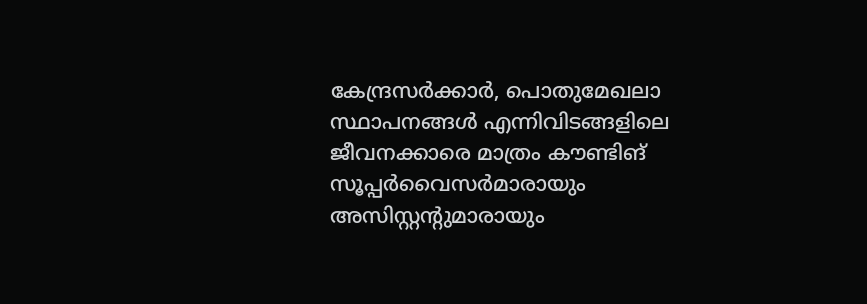കേന്ദ്രസര്‍ക്കാര്‍, പൊതുമേഖലാ സ്ഥാപനങ്ങള്‍ എന്നിവിടങ്ങളിലെ ജീവനക്കാരെ മാത്രം കൗണ്ടിങ് സൂപ്പര്‍വൈസര്‍മാരായും അസിസ്റ്റന്റുമാരായും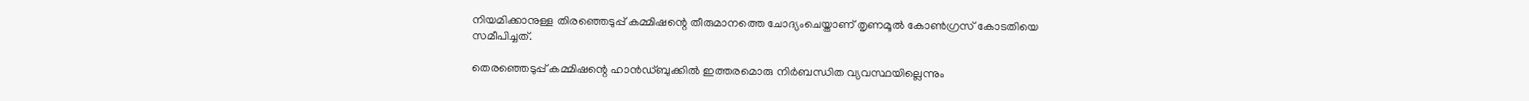നിയമിക്കാനുള്ള തിരഞ്ഞെടുപ്പ് കമ്മിഷന്റെ തീരുമാനത്തെ ചോദ്യംചെയ്താണ് തൃണമൂല്‍ കോണ്‍ഗ്രസ് കോടതിയെ സമീപിച്ചത്.

തെരഞ്ഞെടുപ്പ് കമ്മിഷന്റെ ഹാന്‍ഡ്ബുക്കില്‍ ഇത്തരമൊരു നിര്‍ബന്ധിത വ്യവസ്ഥയില്ലെന്നും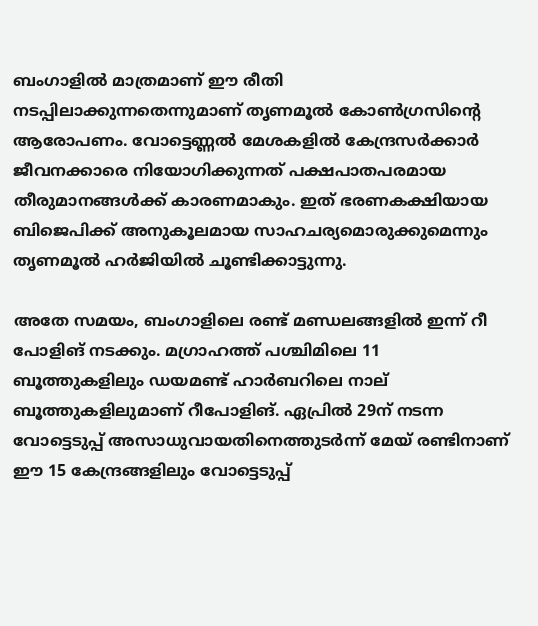ബംഗാളില്‍ മാത്രമാണ് ഈ രീതി നടപ്പിലാക്കുന്നതെന്നുമാണ് തൃണമൂല്‍ കോണ്‍ഗ്രസിന്റെ ആരോപണം. വോട്ടെണ്ണല്‍ മേശകളില്‍ കേന്ദ്രസര്‍ക്കാര്‍ ജീവനക്കാരെ നിയോഗിക്കുന്നത് പക്ഷപാതപരമായ തീരുമാനങ്ങള്‍ക്ക് കാരണമാകും. ഇത് ഭരണകക്ഷിയായ ബിജെപിക്ക് അനുകൂലമായ സാഹചര്യമൊരുക്കുമെന്നും തൃണമൂല്‍ ഹര്‍ജിയില്‍ ചൂണ്ടിക്കാട്ടുന്നു.

അതേ സമയം, ബംഗാളിലെ രണ്ട് മണ്ഡലങ്ങളില്‍ ഇന്ന് റീ പോളിങ് നടക്കും. മഗ്രാഹത്ത് പശ്ചിമിലെ 11 ബൂത്തുകളിലും ഡയമണ്ട് ഹാര്‍ബറിലെ നാല് ബൂത്തുകളിലുമാണ് റീപോളിങ്. ഏപ്രില്‍ 29ന് നടന്ന വോട്ടെടുപ്പ് അസാധുവായതിനെത്തുടര്‍ന്ന് മേയ് രണ്ടിനാണ് ഈ 15 കേന്ദ്രങ്ങളിലും വോട്ടെടുപ്പ്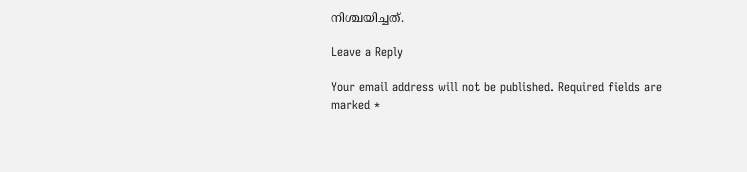നിശ്ചയിച്ചത്.

Leave a Reply

Your email address will not be published. Required fields are marked *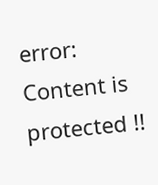error: Content is protected !!